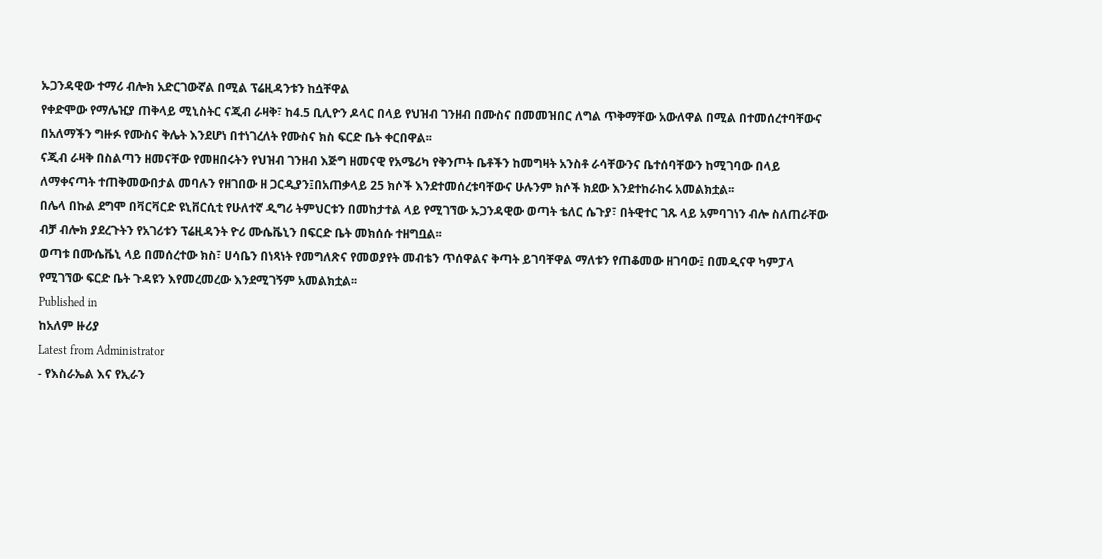ኡጋንዳዊው ተማሪ ብሎክ አድርገውኛል በሚል ፕሬዚዳንቱን ከሷቸዋል
የቀድሞው የማሌዢያ ጠቅላይ ሚኒስትር ናጂብ ራዛቅ፣ ከ4.5 ቢሊዮን ዶላር በላይ የህዝብ ገንዘብ በሙስና በመመዝበር ለግል ጥቅማቸው አውለዋል በሚል በተመሰረተባቸውና በአለማችን ግዙፉ የሙስና ቅሌት እንደሆነ በተነገረለት የሙስና ክስ ፍርድ ቤት ቀርበዋል፡፡
ናጂብ ራዛቅ በስልጣን ዘመናቸው የመዘበሩትን የህዝብ ገንዘብ እጅግ ዘመናዊ የአሜሪካ የቅንጦት ቤቶችን ከመግዛት አንስቶ ራሳቸውንና ቤተሰባቸውን ከሚገባው በላይ ለማቀናጣት ተጠቅመውበታል መባሉን የዘገበው ዘ ጋርዲያን፤በአጠቃላይ 25 ክሶች እንደተመሰረቱባቸውና ሁሉንም ክሶች ክደው እንደተከራከሩ አመልክቷል፡፡
በሌላ በኩል ደግሞ በቫርቫርድ ዩኒቨርሲቲ የሁለተኛ ዲግሪ ትምህርቱን በመከታተል ላይ የሚገኘው ኡጋንዳዊው ወጣት ቴለር ሴጉያ፣ በትዊተር ገጹ ላይ አምባገነን ብሎ ስለጠራቸው ብቻ ብሎክ ያደረጉትን የአገሪቱን ፕሬዚዳንት ዮሪ ሙሴቬኒን በፍርድ ቤት መክሰሱ ተዘግቧል፡፡
ወጣቱ በሙሴቬኒ ላይ በመሰረተው ክስ፣ ሀሳቤን በነጻነት የመግለጽና የመወያየት መብቴን ጥሰዋልና ቅጣት ይገባቸዋል ማለቱን የጠቆመው ዘገባው፤ በመዲናዋ ካምፓላ የሚገኘው ፍርድ ቤት ጉዳዩን እየመረመረው እንደሚገኝም አመልክቷል፡፡
Published in
ከአለም ዙሪያ
Latest from Administrator
- የእስራኤል እና የኢራን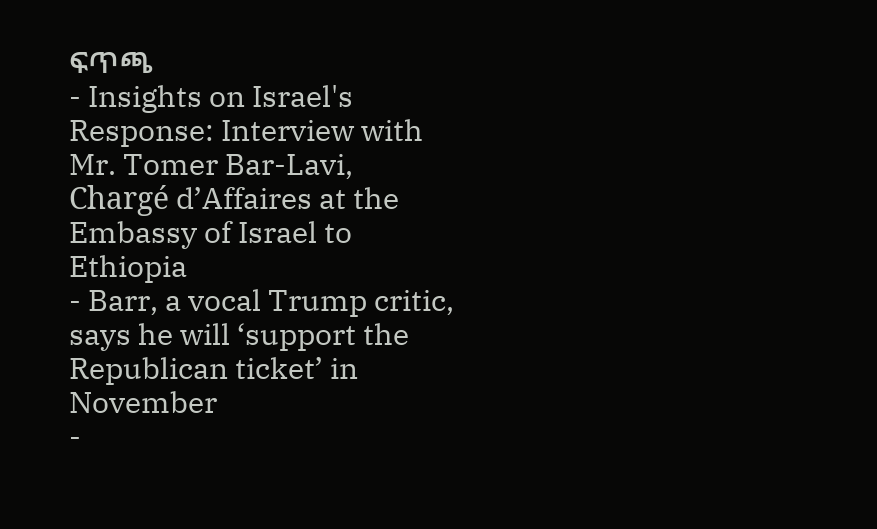ፍጥጫ
- Insights on Israel's Response: Interview with Mr. Tomer Bar-Lavi, Chargé d’Affaires at the Embassy of Israel to Ethiopia
- Barr, a vocal Trump critic, says he will ‘support the Republican ticket’ in November
-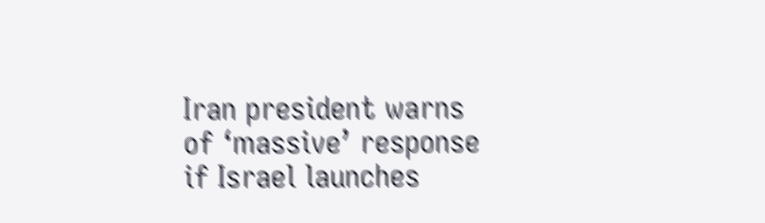Iran president warns of ‘massive’ response if Israel launches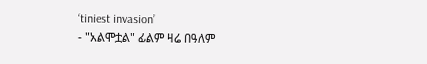‘tiniest invasion’
- "አልሞቷል" ፊልም ዛሬ በዓለም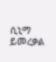ሲኒማ ይመረቃል